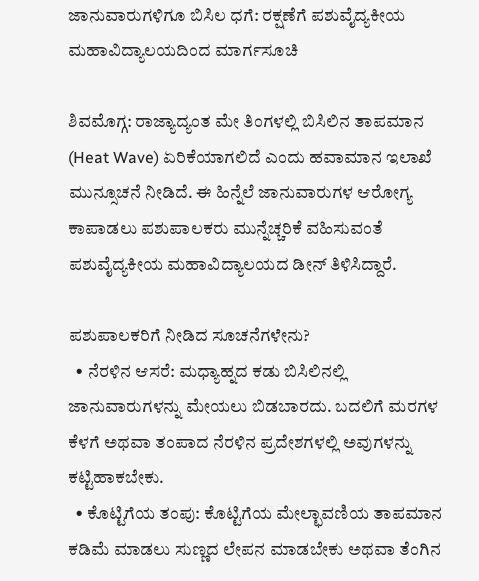ಜಾನುವಾರುಗಳಿಗೂ ಬಿಸಿಲ ಧಗೆ: ರಕ್ಷಣೆಗೆ ಪಶುವೈದ್ಯಕೀಯ ಮಹಾವಿದ್ಯಾಲಯದಿಂದ ಮಾರ್ಗಸೂಚಿ

ಶಿವಮೊಗ್ಗ: ರಾಜ್ಯಾದ್ಯಂತ ಮೇ ತಿಂಗಳಲ್ಲಿ ಬಿಸಿಲಿನ ತಾಪಮಾನ (Heat Wave) ಏರಿಕೆಯಾಗಲಿದೆ ಎಂದು ಹವಾಮಾನ ಇಲಾಖೆ ಮುನ್ಸೂಚನೆ ನೀಡಿದೆ. ಈ ಹಿನ್ನೆಲೆ ಜಾನುವಾರುಗಳ ಆರೋಗ್ಯ ಕಾಪಾಡಲು ಪಶುಪಾಲಕರು ಮುನ್ನೆಚ್ಚರಿಕೆ ವಹಿಸುವಂತೆ ಪಶುವೈದ್ಯಕೀಯ ಮಹಾವಿದ್ಯಾಲಯದ ಡೀನ್ ತಿಳಿಸಿದ್ದಾರೆ.

ಪಶುಪಾಲಕರಿಗೆ ನೀಡಿದ ಸೂಚನೆಗಳೇನು?
  • ನೆರಳಿನ ಆಸರೆ: ಮಧ್ಯಾಹ್ನದ ಕಡು ಬಿಸಿಲಿನಲ್ಲಿ ಜಾನುವಾರುಗಳನ್ನು ಮೇಯಲು ಬಿಡಬಾರದು. ಬದಲಿಗೆ ಮರಗಳ ಕೆಳಗೆ ಅಥವಾ ತಂಪಾದ ನೆರಳಿನ ಪ್ರದೇಶಗಳಲ್ಲಿ ಅವುಗಳನ್ನು ಕಟ್ಟಿಹಾಕಬೇಕು.
  • ಕೊಟ್ಟಿಗೆಯ ತಂಪು: ಕೊಟ್ಟಿಗೆಯ ಮೇಲ್ಛಾವಣಿಯ ತಾಪಮಾನ ಕಡಿಮೆ ಮಾಡಲು ಸುಣ್ಣದ ಲೇಪನ ಮಾಡಬೇಕು ಅಥವಾ ತೆಂಗಿನ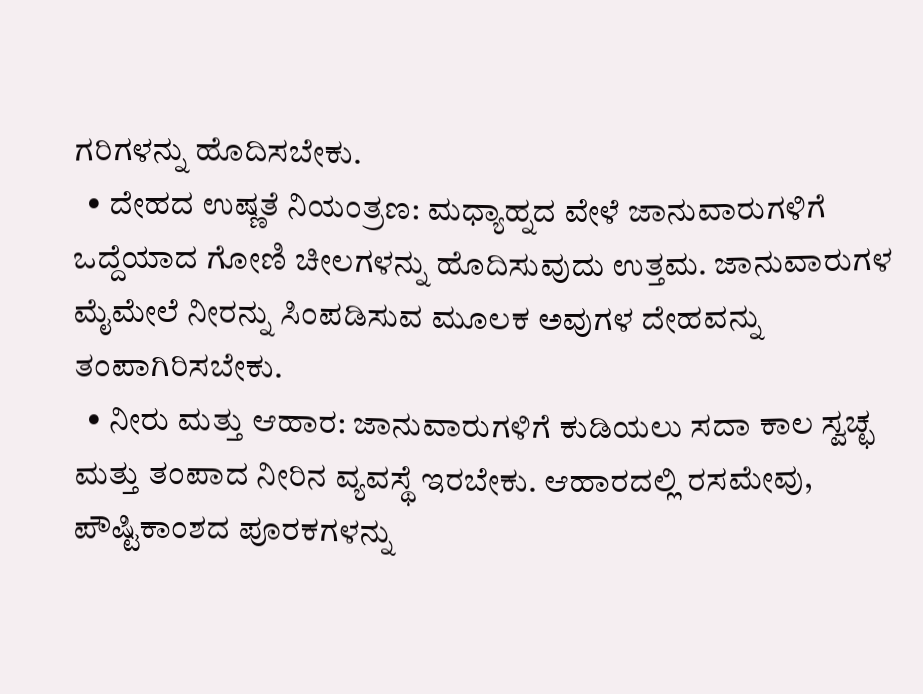ಗರಿಗಳನ್ನು ಹೊದಿಸಬೇಕು.
  • ದೇಹದ ಉಷ್ಣತೆ ನಿಯಂತ್ರಣ: ಮಧ್ಯಾಹ್ನದ ವೇಳೆ ಜಾನುವಾರುಗಳಿಗೆ ಒದ್ದೆಯಾದ ಗೋಣಿ ಚೀಲಗಳನ್ನು ಹೊದಿಸುವುದು ಉತ್ತಮ. ಜಾನುವಾರುಗಳ ಮೈಮೇಲೆ ನೀರನ್ನು ಸಿಂಪಡಿಸುವ ಮೂಲಕ ಅವುಗಳ ದೇಹವನ್ನು ತಂಪಾಗಿರಿಸಬೇಕು.
  • ನೀರು ಮತ್ತು ಆಹಾರ: ಜಾನುವಾರುಗಳಿಗೆ ಕುಡಿಯಲು ಸದಾ ಕಾಲ ಸ್ವಚ್ಛ ಮತ್ತು ತಂಪಾದ ನೀರಿನ ವ್ಯವಸ್ಥೆ ಇರಬೇಕು. ಆಹಾರದಲ್ಲಿ ರಸಮೇವು, ಪೌಷ್ಟಿಕಾಂಶದ ಪೂರಕಗಳನ್ನು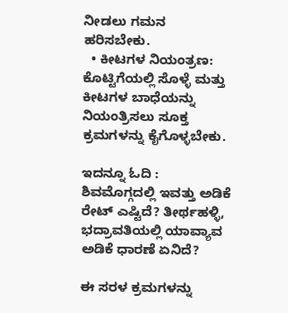ನೀಡಲು ಗಮನ ಹರಿಸಬೇಕು.
  • ಕೀಟಗಳ ನಿಯಂತ್ರಣ: ಕೊಟ್ಟಿಗೆಯಲ್ಲಿ ಸೊಳ್ಳೆ ಮತ್ತು ಕೀಟಗಳ ಬಾಧೆಯನ್ನು ನಿಯಂತ್ರಿಸಲು ಸೂಕ್ತ ಕ್ರಮಗಳನ್ನು ಕೈಗೊಳ್ಳಬೇಕು.

ಇದನ್ನೂ ಓದಿ : ಶಿವಮೊಗ್ಗದಲ್ಲಿ ಇವತ್ತು ಅಡಿಕೆ ರೇಟ್‌ ಎಷ್ಟಿದೆ? ತೀರ್ಥಹಳ್ಳಿ, ಭದ್ರಾವತಿಯಲ್ಲಿ ಯಾವ್ಯಾವ ಅಡಿಕೆ ಧಾರಣೆ ಏನಿದೆ?

ಈ ಸರಳ ಕ್ರಮಗಳನ್ನು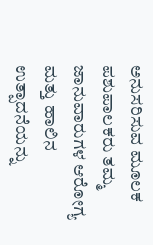ಅನುಸರಿಸುವ ಮೂಲಕ ಪಶುಪಾಲಕರು ತಮ್ಮ ಜಾನುವಾರುಗಳ ಆರೋಗ್ಯ ಮತ್ತು ಹಾಲಿನ ಉತ್ಪಾದನೆಯನ್ನು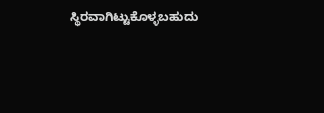ಸ್ಥಿರವಾಗಿಟ್ಟುಕೊಳ್ಳಬಹುದು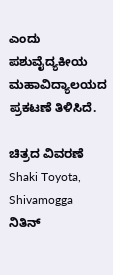ಎಂದು ಪಶುವೈದ್ಯಕೀಯ ಮಹಾವಿದ್ಯಾಲಯದ ಪ್ರಕಟಣೆ ತಿಳಿಸಿದೆ.

ಚಿತ್ರದ ವಿವರಣೆ
Shaki Toyota, Shivamogga
ನಿತಿನ್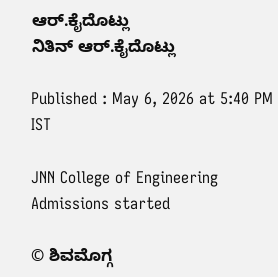ಆರ್‌.ಕೈದೊಟ್ಲು
ನಿತಿನ್ ಆರ್‌.ಕೈದೊಟ್ಲು

Published : May 6, 2026 at 5:40 PM IST

JNN College of Engineering Admissions started

© ಶಿವಮೊಗ್ಗ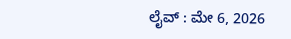ಲೈವ್‌ : ಮೇ 6, 2026